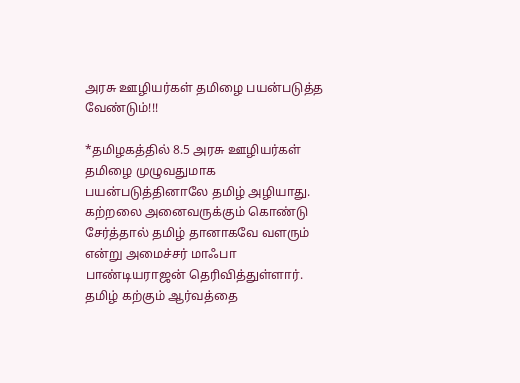அரசு ஊழியர்கள் தமிழை பயன்படுத்த வேண்டும்!!!

*தமிழகத்தில் 8.5 அரசு ஊழியர்கள் தமிழை முழுவதுமாக பயன்படுத்தினாலே தமிழ் அழியாது.
கற்றலை அனைவருக்கும் கொண்டு சேர்த்தால் தமிழ் தானாகவே வளரும் என்று அமைச்சர் மாஃபா பாண்டியராஜன் தெரிவித்துள்ளார். தமிழ் கற்கும் ஆர்வத்தை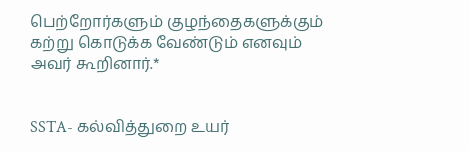பெற்றோர்களும் குழந்தைகளுக்கும் கற்று கொடுக்க வேண்டும் எனவும் அவர் கூறினார்.*


SSTA- கல்வித்துறை உயர்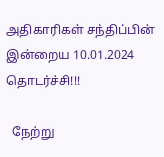அதிகாரிகள் சந்திப்பின் இன்றைய 10.01.2024 தொடர்ச்சி!!!

  நேற்று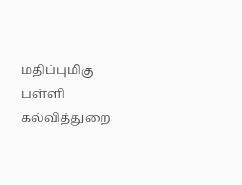மதிப்புமிகு பள்ளி கல்வித்துறை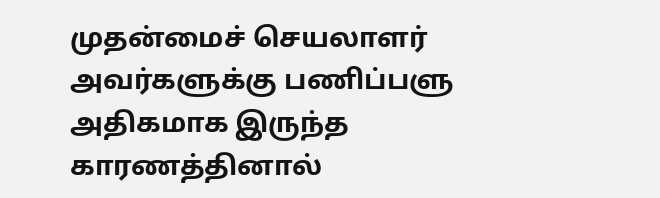முதன்மைச் செயலாளர் அவர்களுக்கு பணிப்பளு அதிகமாக இருந்த காரணத்தினால்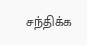சந்திக்க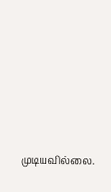முடியவில்லை.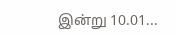இன்று 10.01...